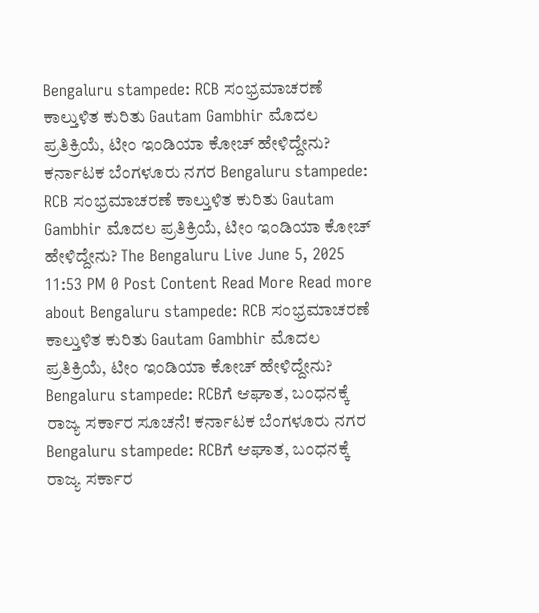Bengaluru stampede: RCB ಸಂಭ್ರಮಾಚರಣೆ ಕಾಲ್ತುಳಿತ ಕುರಿತು Gautam Gambhir ಮೊದಲ ಪ್ರತಿಕ್ರಿಯೆ, ಟೀಂ ಇಂಡಿಯಾ ಕೋಚ್ ಹೇಳಿದ್ದೇನು? ಕರ್ನಾಟಕ ಬೆಂಗಳೂರು ನಗರ Bengaluru stampede: RCB ಸಂಭ್ರಮಾಚರಣೆ ಕಾಲ್ತುಳಿತ ಕುರಿತು Gautam Gambhir ಮೊದಲ ಪ್ರತಿಕ್ರಿಯೆ, ಟೀಂ ಇಂಡಿಯಾ ಕೋಚ್ ಹೇಳಿದ್ದೇನು? The Bengaluru Live June 5, 2025 11:53 PM 0 Post Content Read More Read more about Bengaluru stampede: RCB ಸಂಭ್ರಮಾಚರಣೆ ಕಾಲ್ತುಳಿತ ಕುರಿತು Gautam Gambhir ಮೊದಲ ಪ್ರತಿಕ್ರಿಯೆ, ಟೀಂ ಇಂಡಿಯಾ ಕೋಚ್ ಹೇಳಿದ್ದೇನು?
Bengaluru stampede: RCBಗೆ ಆಘಾತ, ಬಂಧನಕ್ಕೆ ರಾಜ್ಯ ಸರ್ಕಾರ ಸೂಚನೆ! ಕರ್ನಾಟಕ ಬೆಂಗಳೂರು ನಗರ Bengaluru stampede: RCBಗೆ ಆಘಾತ, ಬಂಧನಕ್ಕೆ ರಾಜ್ಯ ಸರ್ಕಾರ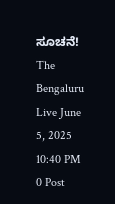ಸೂಚನೆ! The Bengaluru Live June 5, 2025 10:40 PM 0 Post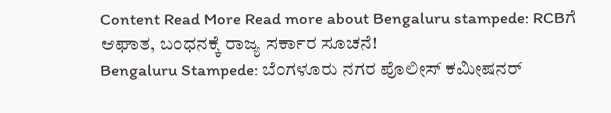Content Read More Read more about Bengaluru stampede: RCBಗೆ ಆಘಾತ, ಬಂಧನಕ್ಕೆ ರಾಜ್ಯ ಸರ್ಕಾರ ಸೂಚನೆ!
Bengaluru Stampede: ಬೆಂಗಳೂರು ನಗರ ಪೊಲೀಸ್ ಕಮೀಷನರ್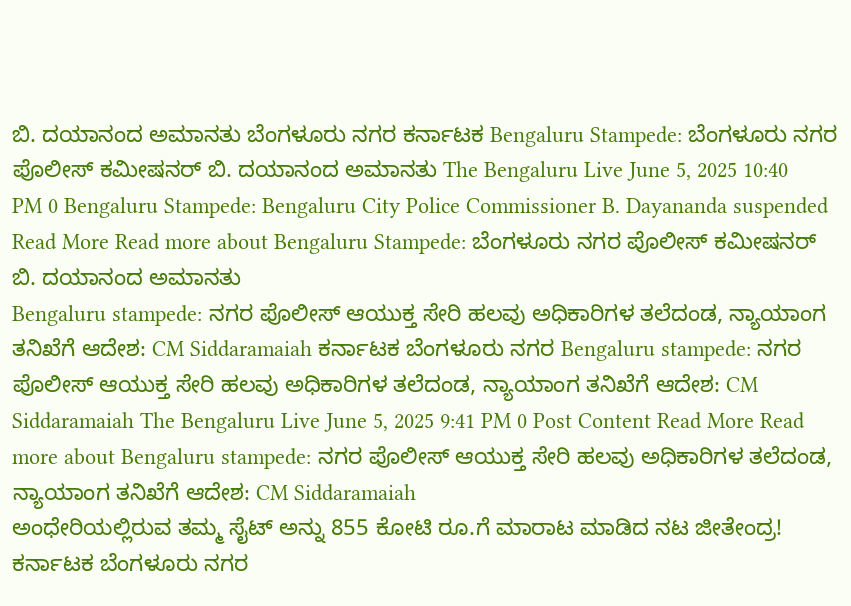ಬಿ. ದಯಾನಂದ ಅಮಾನತು ಬೆಂಗಳೂರು ನಗರ ಕರ್ನಾಟಕ Bengaluru Stampede: ಬೆಂಗಳೂರು ನಗರ ಪೊಲೀಸ್ ಕಮೀಷನರ್ ಬಿ. ದಯಾನಂದ ಅಮಾನತು The Bengaluru Live June 5, 2025 10:40 PM 0 Bengaluru Stampede: Bengaluru City Police Commissioner B. Dayananda suspended Read More Read more about Bengaluru Stampede: ಬೆಂಗಳೂರು ನಗರ ಪೊಲೀಸ್ ಕಮೀಷನರ್ ಬಿ. ದಯಾನಂದ ಅಮಾನತು
Bengaluru stampede: ನಗರ ಪೊಲೀಸ್ ಆಯುಕ್ತ ಸೇರಿ ಹಲವು ಅಧಿಕಾರಿಗಳ ತಲೆದಂಡ, ನ್ಯಾಯಾಂಗ ತನಿಖೆಗೆ ಆದೇಶ: CM Siddaramaiah ಕರ್ನಾಟಕ ಬೆಂಗಳೂರು ನಗರ Bengaluru stampede: ನಗರ ಪೊಲೀಸ್ ಆಯುಕ್ತ ಸೇರಿ ಹಲವು ಅಧಿಕಾರಿಗಳ ತಲೆದಂಡ, ನ್ಯಾಯಾಂಗ ತನಿಖೆಗೆ ಆದೇಶ: CM Siddaramaiah The Bengaluru Live June 5, 2025 9:41 PM 0 Post Content Read More Read more about Bengaluru stampede: ನಗರ ಪೊಲೀಸ್ ಆಯುಕ್ತ ಸೇರಿ ಹಲವು ಅಧಿಕಾರಿಗಳ ತಲೆದಂಡ, ನ್ಯಾಯಾಂಗ ತನಿಖೆಗೆ ಆದೇಶ: CM Siddaramaiah
ಅಂಧೇರಿಯಲ್ಲಿರುವ ತಮ್ಮ ಸೈಟ್ ಅನ್ನು 855 ಕೋಟಿ ರೂ.ಗೆ ಮಾರಾಟ ಮಾಡಿದ ನಟ ಜೀತೇಂದ್ರ! ಕರ್ನಾಟಕ ಬೆಂಗಳೂರು ನಗರ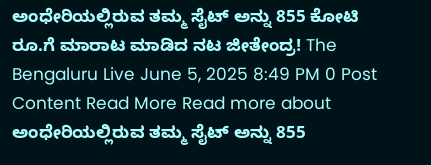ಅಂಧೇರಿಯಲ್ಲಿರುವ ತಮ್ಮ ಸೈಟ್ ಅನ್ನು 855 ಕೋಟಿ ರೂ.ಗೆ ಮಾರಾಟ ಮಾಡಿದ ನಟ ಜೀತೇಂದ್ರ! The Bengaluru Live June 5, 2025 8:49 PM 0 Post Content Read More Read more about ಅಂಧೇರಿಯಲ್ಲಿರುವ ತಮ್ಮ ಸೈಟ್ ಅನ್ನು 855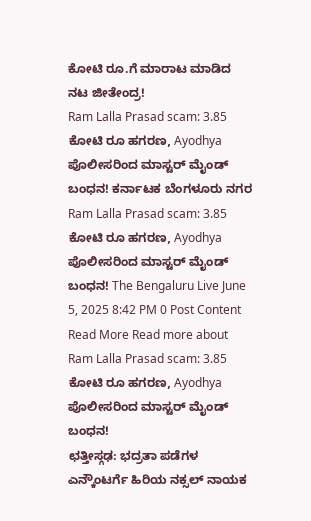ಕೋಟಿ ರೂ.ಗೆ ಮಾರಾಟ ಮಾಡಿದ ನಟ ಜೀತೇಂದ್ರ!
Ram Lalla Prasad scam: 3.85 ಕೋಟಿ ರೂ ಹಗರಣ, Ayodhya ಪೊಲೀಸರಿಂದ ಮಾಸ್ಟರ್ ಮೈಂಡ್ ಬಂಧನ! ಕರ್ನಾಟಕ ಬೆಂಗಳೂರು ನಗರ Ram Lalla Prasad scam: 3.85 ಕೋಟಿ ರೂ ಹಗರಣ, Ayodhya ಪೊಲೀಸರಿಂದ ಮಾಸ್ಟರ್ ಮೈಂಡ್ ಬಂಧನ! The Bengaluru Live June 5, 2025 8:42 PM 0 Post Content Read More Read more about Ram Lalla Prasad scam: 3.85 ಕೋಟಿ ರೂ ಹಗರಣ, Ayodhya ಪೊಲೀಸರಿಂದ ಮಾಸ್ಟರ್ ಮೈಂಡ್ ಬಂಧನ!
ಛತ್ತೀಸ್ಗಢ: ಭದ್ರತಾ ಪಡೆಗಳ ಎನ್ಕೌಂಟರ್ಗೆ ಹಿರಿಯ ನಕ್ಸಲ್ ನಾಯಕ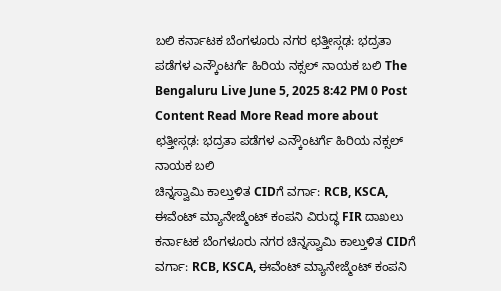ಬಲಿ ಕರ್ನಾಟಕ ಬೆಂಗಳೂರು ನಗರ ಛತ್ತೀಸ್ಗಢ: ಭದ್ರತಾ ಪಡೆಗಳ ಎನ್ಕೌಂಟರ್ಗೆ ಹಿರಿಯ ನಕ್ಸಲ್ ನಾಯಕ ಬಲಿ The Bengaluru Live June 5, 2025 8:42 PM 0 Post Content Read More Read more about ಛತ್ತೀಸ್ಗಢ: ಭದ್ರತಾ ಪಡೆಗಳ ಎನ್ಕೌಂಟರ್ಗೆ ಹಿರಿಯ ನಕ್ಸಲ್ ನಾಯಕ ಬಲಿ
ಚಿನ್ನಸ್ವಾಮಿ ಕಾಲ್ತುಳಿತ CIDಗೆ ವರ್ಗಾ: RCB, KSCA, ಈವೆಂಟ್ ಮ್ಯಾನೇಜ್ಮೆಂಟ್ ಕಂಪನಿ ವಿರುದ್ಧ FIR ದಾಖಲು ಕರ್ನಾಟಕ ಬೆಂಗಳೂರು ನಗರ ಚಿನ್ನಸ್ವಾಮಿ ಕಾಲ್ತುಳಿತ CIDಗೆ ವರ್ಗಾ: RCB, KSCA, ಈವೆಂಟ್ ಮ್ಯಾನೇಜ್ಮೆಂಟ್ ಕಂಪನಿ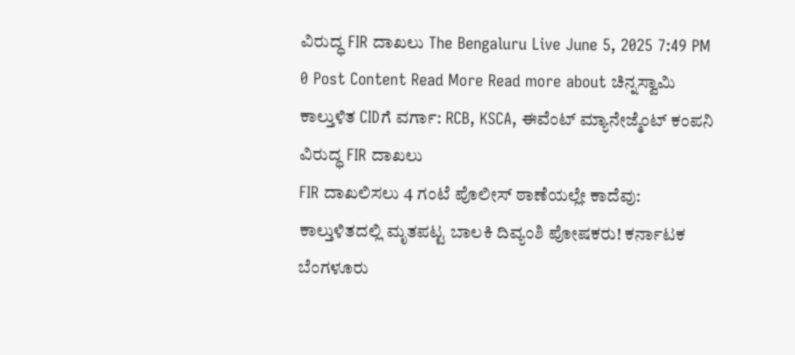ವಿರುದ್ಧ FIR ದಾಖಲು The Bengaluru Live June 5, 2025 7:49 PM 0 Post Content Read More Read more about ಚಿನ್ನಸ್ವಾಮಿ ಕಾಲ್ತುಳಿತ CIDಗೆ ವರ್ಗಾ: RCB, KSCA, ಈವೆಂಟ್ ಮ್ಯಾನೇಜ್ಮೆಂಟ್ ಕಂಪನಿ ವಿರುದ್ಧ FIR ದಾಖಲು
FIR ದಾಖಲಿಸಲು 4 ಗಂಟೆ ಪೊಲೀಸ್ ಠಾಣೆಯಲ್ಲೇ ಕಾದೆವು: ಕಾಲ್ತುಳಿತದಲ್ಲಿ ಮೃತಪಟ್ಟ ಬಾಲಕಿ ದಿವ್ಯಂಶಿ ಪೋಷಕರು! ಕರ್ನಾಟಕ ಬೆಂಗಳೂರು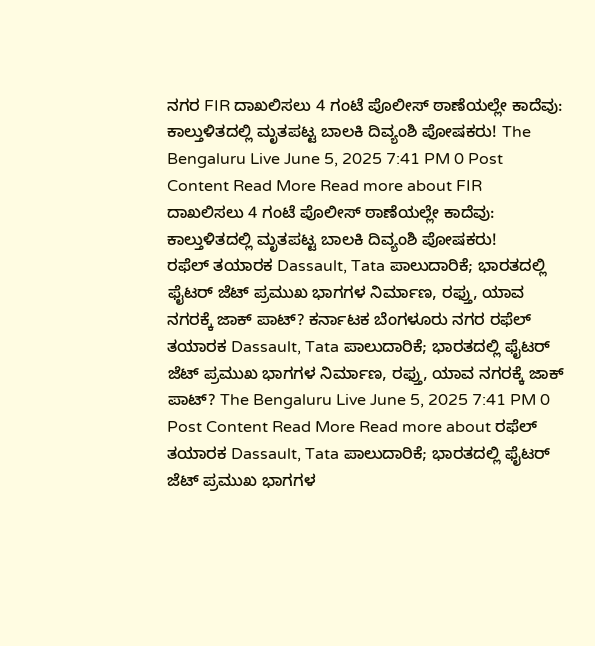ನಗರ FIR ದಾಖಲಿಸಲು 4 ಗಂಟೆ ಪೊಲೀಸ್ ಠಾಣೆಯಲ್ಲೇ ಕಾದೆವು: ಕಾಲ್ತುಳಿತದಲ್ಲಿ ಮೃತಪಟ್ಟ ಬಾಲಕಿ ದಿವ್ಯಂಶಿ ಪೋಷಕರು! The Bengaluru Live June 5, 2025 7:41 PM 0 Post Content Read More Read more about FIR ದಾಖಲಿಸಲು 4 ಗಂಟೆ ಪೊಲೀಸ್ ಠಾಣೆಯಲ್ಲೇ ಕಾದೆವು: ಕಾಲ್ತುಳಿತದಲ್ಲಿ ಮೃತಪಟ್ಟ ಬಾಲಕಿ ದಿವ್ಯಂಶಿ ಪೋಷಕರು!
ರಫೆಲ್ ತಯಾರಕ Dassault, Tata ಪಾಲುದಾರಿಕೆ; ಭಾರತದಲ್ಲಿ ಫೈಟರ್ ಜೆಟ್ ಪ್ರಮುಖ ಭಾಗಗಳ ನಿರ್ಮಾಣ, ರಫ್ತು, ಯಾವ ನಗರಕ್ಕೆ ಜಾಕ್ ಪಾಟ್? ಕರ್ನಾಟಕ ಬೆಂಗಳೂರು ನಗರ ರಫೆಲ್ ತಯಾರಕ Dassault, Tata ಪಾಲುದಾರಿಕೆ; ಭಾರತದಲ್ಲಿ ಫೈಟರ್ ಜೆಟ್ ಪ್ರಮುಖ ಭಾಗಗಳ ನಿರ್ಮಾಣ, ರಫ್ತು, ಯಾವ ನಗರಕ್ಕೆ ಜಾಕ್ ಪಾಟ್? The Bengaluru Live June 5, 2025 7:41 PM 0 Post Content Read More Read more about ರಫೆಲ್ ತಯಾರಕ Dassault, Tata ಪಾಲುದಾರಿಕೆ; ಭಾರತದಲ್ಲಿ ಫೈಟರ್ ಜೆಟ್ ಪ್ರಮುಖ ಭಾಗಗಳ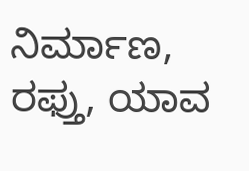ನಿರ್ಮಾಣ, ರಫ್ತು, ಯಾವ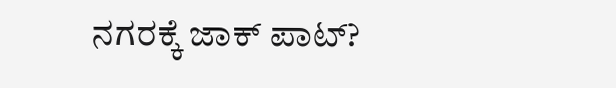ನಗರಕ್ಕೆ ಜಾಕ್ ಪಾಟ್?